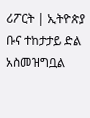ሪፖርት | ኢትዮጵያ ቡና ተከታታይ ድል አስመዝግቧል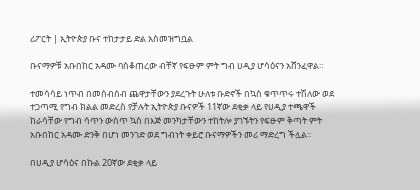ሪፖርት | ኢትዮጵያ ቡና ተከታታይ ድል አስመዝግቧል

ቡናማዎቹ አቡበከር አዳሙ ባስቆጠረው ብቸኛ የፍፁም ምት ግብ ሀዲያ ሆሳዕናን አሸንፈዋል።

ተመሳሳይ ነጥብ በመሰብሰብ ጨዋታቸውን ያደረጉት ሁለቱ ቡድኖች በኳስ ቁጥጥሩ ተሽለው ወደ ተጋጣሚ የግብ ክልል መድረስ የቻሉት ኢትዮጵያ ቡናዎች 11ኛው ደቂቃ ላይ የሀዲያ ተጫዋች ከራሳቸው የግብ ሳጥን ውስጥ ኳስ በእጅ መንካታቸውን ተከትሎ ያገኙትን የፍፁም ቅጣት ምት አቡበከር አዳሙ ድንቅ በሆነ መንገድ ወደ ግብነት ቀይሮ ቡናማዎችን መሪ ማድረግ ችሏል።

በሀዲያ ሆሳዕና በኩል 20ኛው ደቂቃ ላይ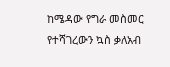ከሜዳው የግራ መስመር የተሻገረውን ኳስ ቃለአብ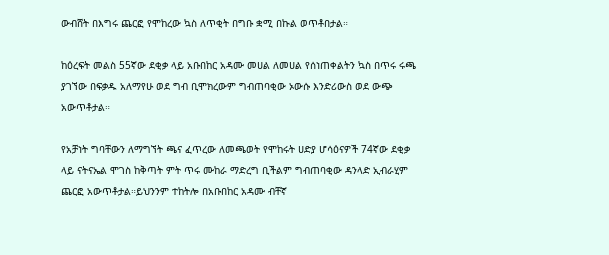ውብሸት በእግሩ ጨርፎ የሞከረው ኳስ ለጥቂት በግቡ ቋሚ በኩል ወጥቶበታል።

ከዕረፍት መልስ 55ኛው ደቂቃ ላይ አቡበከር አዳሙ መሀል ለመሀል የሰነጠቀልትን ኳስ በጥሩ ሩጫ ያገኘው በፍቃዱ አለማየሁ ወደ ግብ ቢሞክረውም ግብጠባቂው ኦውሱ እንድሪውስ ወደ ውጭ አውጥቶታል።

የአቻነት ግባቸውን ለማግኘት ጫና ፈጥረው ለመጫወት የሞከሩት ሀድያ ሆሳዕናዎች 74ኛው ደቂቃ ላይ ናትናኤል ሞገስ ከቅጣት ምት ጥሩ ሙከራ ማድረግ ቢችልም ግብጠባቂው ዳንላድ ኢብራሂም ጨርፎ አውጥቶታል።ይህንንም ተከትሎ በአቡበከር አዳሙ ብቸኛ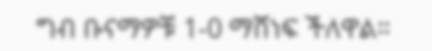ግብ ቡናማዎቹ 1-0 ማሸነፍ ችለዋል።